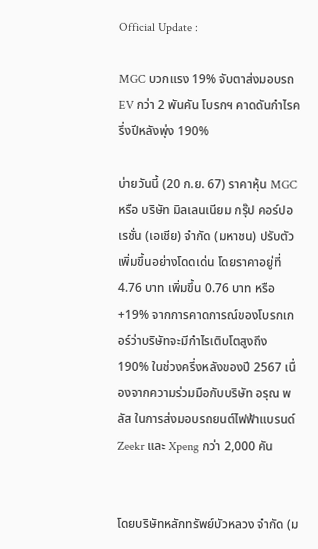Official Update :

MGC บวกแรง 19% จับตาส่งมอบรถ EV กว่า 2 พันคัน โบรกฯ คาดดันกำไรครึ่งปีหลังพุ่ง 190%

บ่ายวันนี้ (20 ก.ย. 67) ราคาหุ้น MGC หรือ บริษัท มิลเลนเนียม กรุ๊ป คอร์ปอเรชั่น (เอเชีย) จำกัด (มหาชน) ปรับตัวเพิ่มขึ้นอย่างโดดเด่น โดยราคาอยู่ที่ 4.76 บาท เพิ่มขึ้น 0.76 บาท หรือ +19% จากการคาดการณ์ของโบรกเกอร์ว่าบริษัทจะมีกำไรเติบโตสูงถึง 190% ในช่วงครึ่งหลังของปี 2567 เนื่องจากความร่วมมือกับบริษัท อรุณ พลัส ในการส่งมอบรถยนต์ไฟฟ้าแบรนด์ Zeekr และ Xpeng กว่า 2,000 คัน


โดยบริษัทหลักทรัพย์บัวหลวง จำกัด (ม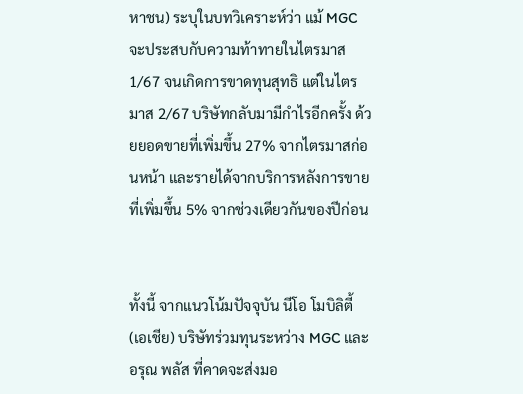หาชน) ระบุในบทวิเคราะห์ว่า แม้ MGC จะประสบกับความท้าทายในไตรมาส 1/67 จนเกิดการขาดทุนสุทธิ แต่ในไตรมาส 2/67 บริษัทกลับมามีกำไรอีกครั้ง ด้วยยอดขายที่เพิ่มขึ้น 27% จากไตรมาสก่อนหน้า และรายได้จากบริการหลังการขายที่เพิ่มขึ้น 5% จากช่วงเดียวกันของปีก่อน


ทั้งนี้ จากแนวโน้มปัจจุบัน นีโอ โมบิลิตี้ (เอเชีย) บริษัทร่วมทุนระหว่าง MGC และ อรุณ พลัส ที่คาดจะส่งมอ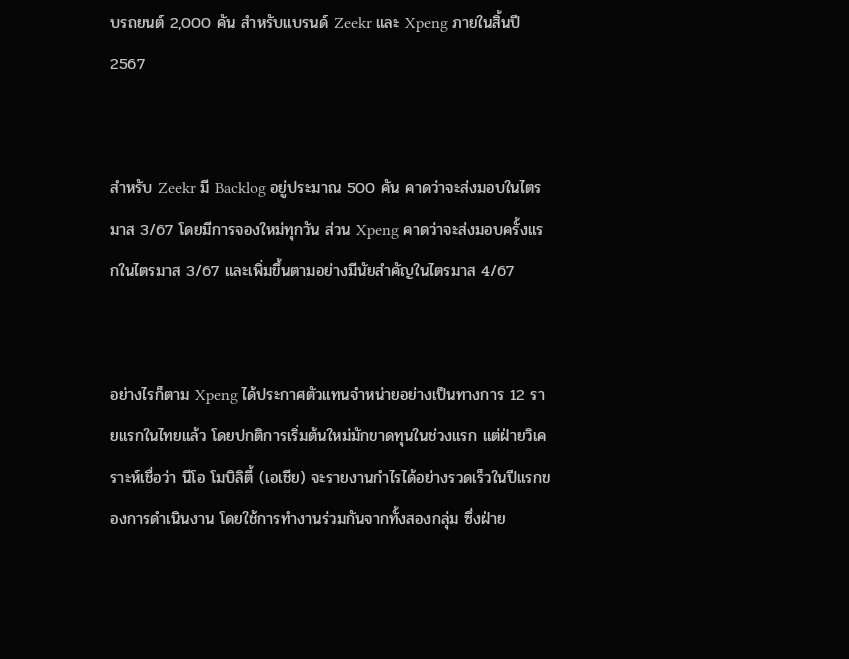บรถยนต์ 2,000 คัน สำหรับแบรนด์ Zeekr และ Xpeng ภายในสิ้นปี 2567


สำหรับ Zeekr มี Backlog อยู่ประมาณ 500 คัน คาดว่าจะส่งมอบในไตรมาส 3/67 โดยมีการจองใหม่ทุกวัน ส่วน Xpeng คาดว่าจะส่งมอบครั้งแรกในไตรมาส 3/67 และเพิ่มขึ้นตามอย่างมีนัยสำคัญในไตรมาส 4/67


อย่างไรก็ตาม Xpeng ได้ประกาศตัวแทนจำหน่ายอย่างเป็นทางการ 12 รายแรกในไทยแล้ว โดยปกติการเริ่มต้นใหม่มักขาดทุนในช่วงแรก แต่ฝ่ายวิเคราะห์เชื่อว่า นีโอ โมบิลิตี้ (เอเชีย) จะรายงานกำไรได้อย่างรวดเร็วในปีแรกของการดำเนินงาน โดยใช้การทำงานร่วมกันจากทั้งสองกลุ่ม ซึ่งฝ่าย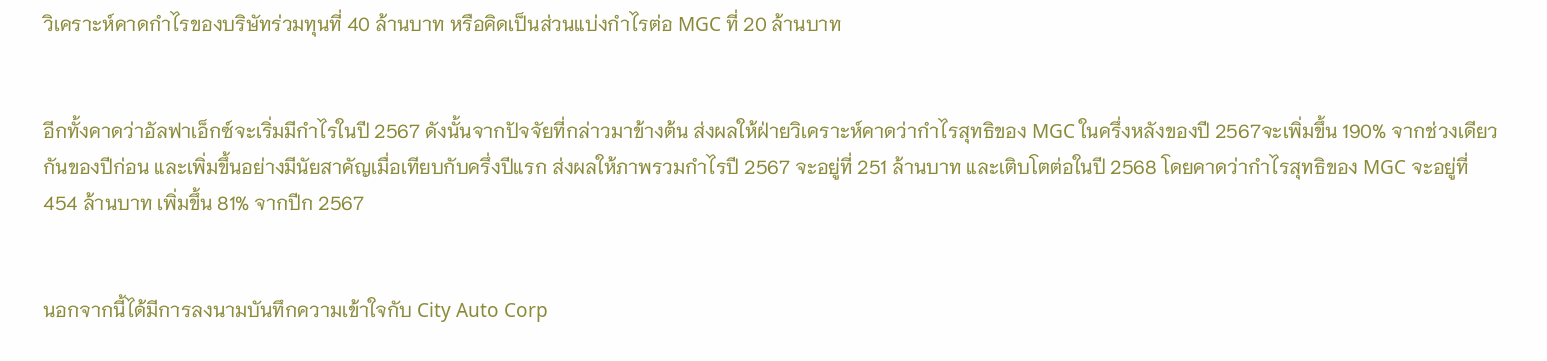วิเคราะห์คาดกำไรของบริษัทร่วมทุนที่ 40 ล้านบาท หรือคิดเป็นส่วนแบ่งกำไรต่อ MGC ที่ 20 ล้านบาท


อีกทั้งคาดว่าอัลฟาเอ็กซ์จะเริ่มมีกำไรในปี 2567 ดังนั้นจากปัจจัยที่กล่าวมาข้างต้น ส่งผลให้ฝ่ายวิเคราะห์คาดว่ากำไรสุทธิของ MGC ในครึ่งหลังของปี 2567จะเพิ่มขึ้น 190% จากช่วงเดียวกันของปีก่อน และเพิ่มขึ้นอย่างมีนัยสาคัญเมื่อเทียบกับครึ่งปีแรก ส่งผลให้ภาพรวมกำไรปี 2567 จะอยู่ที่ 251 ล้านบาท และเติบโตต่อในปี 2568 โดยคาดว่ากำไรสุทธิของ MGC จะอยู่ที่ 454 ล้านบาท เพิ่มขึ้น 81% จากปีก 2567


นอกจากนี้ได้มีการลงนามบันทึกความเข้าใจกับ City Auto Corp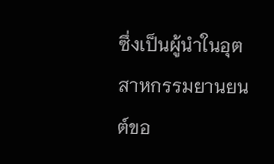ซึ่งเป็นผู้นำในอุตสาหกรรมยานยนต์ขอ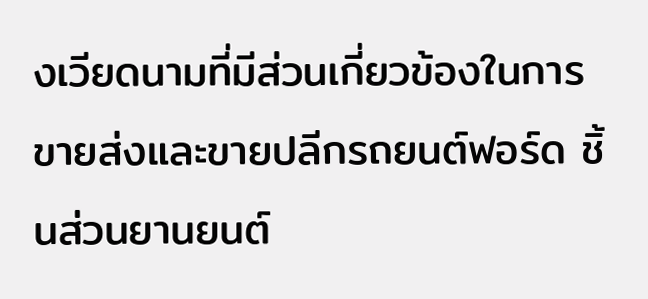งเวียดนามที่มีส่วนเกี่ยวข้องในการขายส่งและขายปลีกรถยนต์ฟอร์ด ชิ้นส่วนยานยนต์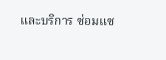และบริการ ซ่อมแซ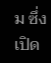ม ซึ่งเปิด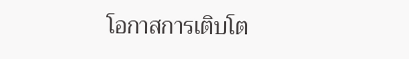โอกาสการเติบโต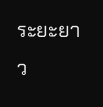ระยะยาว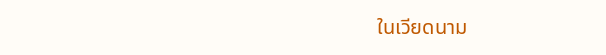ในเวียดนาม